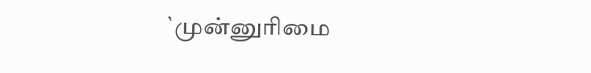`முன்னுரிமை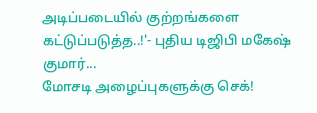அடிப்படையில் குற்றங்களை கட்டுப்படுத்த..!'- புதிய டிஜிபி மகேஷ் குமார்...
மோசடி அழைப்புகளுக்கு செக்!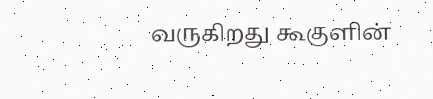வருகிறது கூகுளின்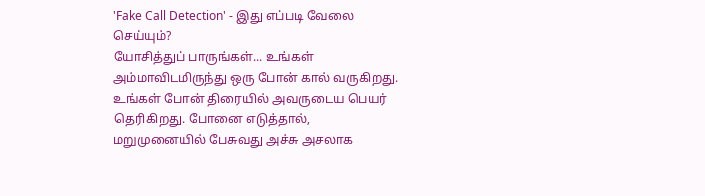'Fake Call Detection' - இது எப்படி வேலை செய்யும்?
யோசித்துப் பாருங்கள்... உங்கள் அம்மாவிடமிருந்து ஒரு போன் கால் வருகிறது. உங்கள் போன் திரையில் அவருடைய பெயர் தெரிகிறது. போனை எடுத்தால், மறுமுனையில் பேசுவது அச்சு அசலாக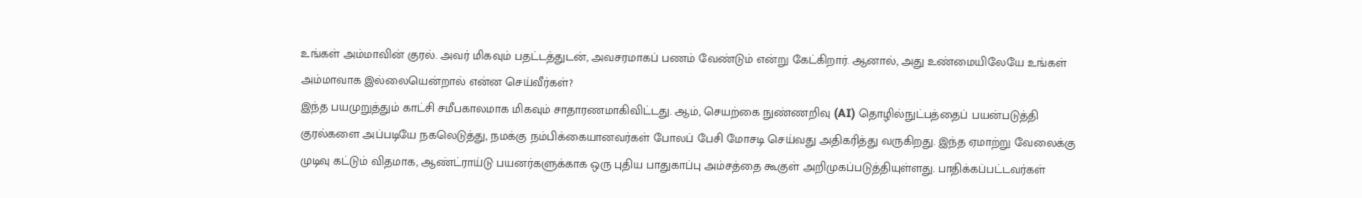உங்கள் அம்மாவின் குரல். அவர் மிகவும் பதட்டத்துடன், அவசரமாகப் பணம் வேண்டும் என்று கேட்கிறார். ஆனால், அது உண்மையிலேயே உங்கள் அம்மாவாக இல்லையென்றால் என்ன செய்வீர்கள்?
இந்த பயமுறுத்தும் காட்சி சமீபகாலமாக மிகவும் சாதாரணமாகிவிட்டது. ஆம், செயற்கை நுண்ணறிவு (AI) தொழில்நுட்பத்தைப் பயன்படுத்தி குரல்களை அப்படியே நகலெடுத்து, நமக்கு நம்பிக்கையானவர்கள் போலப் பேசி மோசடி செய்வது அதிகரித்து வருகிறது. இந்த ஏமாற்று வேலைக்கு முடிவு கட்டும் விதமாக, ஆண்ட்ராய்டு பயனர்களுக்காக ஒரு புதிய பாதுகாப்பு அம்சத்தை கூகுள் அறிமுகப்படுத்தியுள்ளது. பாதிக்கப்பட்டவர்கள்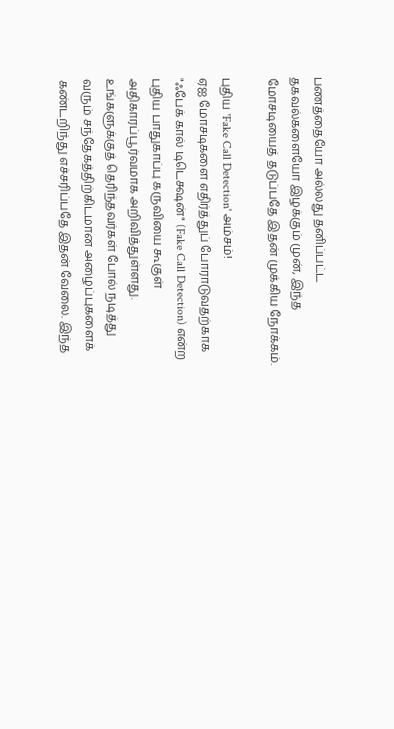பணத்தையோ அல்லது தனிப்பட்ட தகவல்களையோ இழக்கும் முன், இந்த மோசடியைத் தடுப்பதே இதன் முக்கிய நோக்கம்.

புதிய 'Fake Call Detection' அம்சம்!
ஏஐ மோசடிகளை எதிர்த்துப் போராடுவதற்காக "ஃபேக் கால் டிடெக்ஷன்" (Fake Call Detection) என்ற புதிய பாதுகாப்பு கருவியை கூகுள் அதிகாரப்பூர்வமாக அறிவித்துள்ளது. உங்களுக்குத் தெரிந்தவர்கள் போல் நடித்து வரும் சந்தேகத்திற்கிடமான அழைப்புகளைக் கண்டறிந்து எச்சரிப்பதே இதன் வேலை. இந்த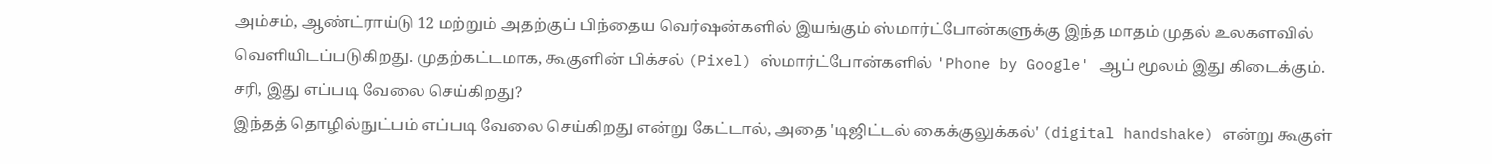அம்சம், ஆண்ட்ராய்டு 12 மற்றும் அதற்குப் பிந்தைய வெர்ஷன்களில் இயங்கும் ஸ்மார்ட்போன்களுக்கு இந்த மாதம் முதல் உலகளவில் வெளியிடப்படுகிறது. முதற்கட்டமாக, கூகுளின் பிக்சல் (Pixel) ஸ்மார்ட்போன்களில் 'Phone by Google' ஆப் மூலம் இது கிடைக்கும்.
சரி, இது எப்படி வேலை செய்கிறது?
இந்தத் தொழில்நுட்பம் எப்படி வேலை செய்கிறது என்று கேட்டால், அதை 'டிஜிட்டல் கைக்குலுக்கல்' (digital handshake) என்று கூகுள்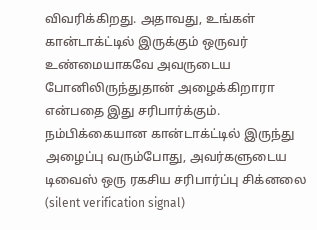விவரிக்கிறது. அதாவது, உங்கள் கான்டாக்ட்டில் இருக்கும் ஒருவர் உண்மையாகவே அவருடைய போனிலிருந்துதான் அழைக்கிறாரா என்பதை இது சரிபார்க்கும். நம்பிக்கையான கான்டாக்ட்டில் இருந்து அழைப்பு வரும்போது, அவர்களுடைய டிவைஸ் ஒரு ரகசிய சரிபார்ப்பு சிக்னலை (silent verification signal)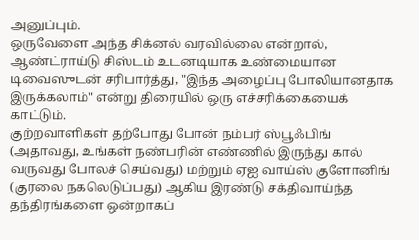அனுப்பும்.
ஒருவேளை அந்த சிக்னல் வரவில்லை என்றால், ஆண்ட்ராய்டு சிஸ்டம் உடனடியாக உண்மையான டிவைஸுடன் சரிபார்த்து, "இந்த அழைப்பு போலியானதாக இருக்கலாம்" என்று திரையில் ஒரு எச்சரிக்கையைக் காட்டும்.
குற்றவாளிகள் தற்போது போன் நம்பர் ஸ்பூஃபிங் (அதாவது, உங்கள் நண்பரின் எண்ணில் இருந்து கால் வருவது போலச் செய்வது) மற்றும் ஏஐ வாய்ஸ் குளோனிங் (குரலை நகலெடுப்பது) ஆகிய இரண்டு சக்திவாய்ந்த தந்திரங்களை ஒன்றாகப்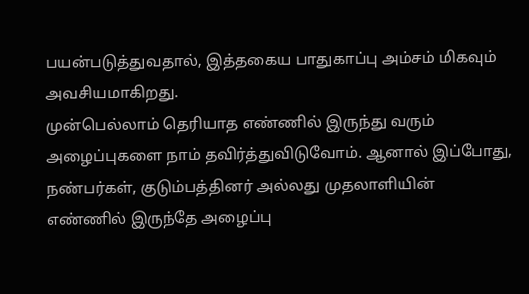பயன்படுத்துவதால், இத்தகைய பாதுகாப்பு அம்சம் மிகவும் அவசியமாகிறது.
முன்பெல்லாம் தெரியாத எண்ணில் இருந்து வரும் அழைப்புகளை நாம் தவிர்த்துவிடுவோம். ஆனால் இப்போது, நண்பர்கள், குடும்பத்தினர் அல்லது முதலாளியின் எண்ணில் இருந்தே அழைப்பு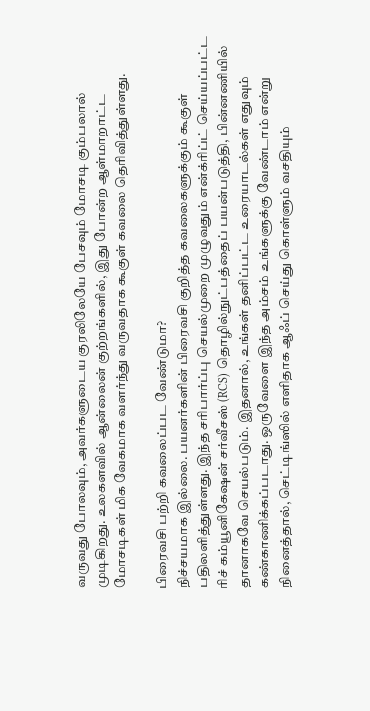வருவது போலவும், அவர்களுடைய குரலிலேயே பேசவும் மோசடி கும்பலால் முடிகிறது. உலகளவில் ஆன்லைன் குற்றங்களில், இது போன்ற ஆள்மாறாட்ட மோசடிகள் மிக வேகமாக வளர்ந்து வருவதாக கூகுள் கவலை தெரிவித்துள்ளது.

பிரைவசி பற்றி கவலைப்பட வேண்டுமா?
நிச்சயமாக இல்லை. பயனர்களின் பிரைவசி குறித்த கவலைகளுக்கும் கூகுள் பதிலளித்துள்ளது. இந்த சரிபார்ப்பு செயல்முறை முழுவதும் என்க்ரிப்ட் செய்யப்பட்ட ரிச் கம்யூனிகேஷன் சர்வீசஸ் (RCS) தொழில்நுட்பத்தைப் பயன்படுத்தி, பின்னணியில் தானாகவே செயல்படும். இதனால், உங்கள் தனிப்பட்ட உரையாடல்கள் எதுவும் கண்காணிக்கப்படாது. ஒருவேளை இந்த அம்சம் உங்களுக்கு வேண்டாம் என்று நினைத்தால், செட்டிங்ஸில் எளிதாக ஆஃப் செய்து கொள்ளும் வசதியும்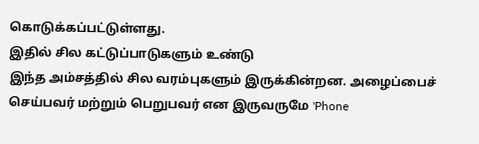கொடுக்கப்பட்டுள்ளது.
இதில் சில கட்டுப்பாடுகளும் உண்டு
இந்த அம்சத்தில் சில வரம்புகளும் இருக்கின்றன. அழைப்பைச் செய்பவர் மற்றும் பெறுபவர் என இருவருமே 'Phone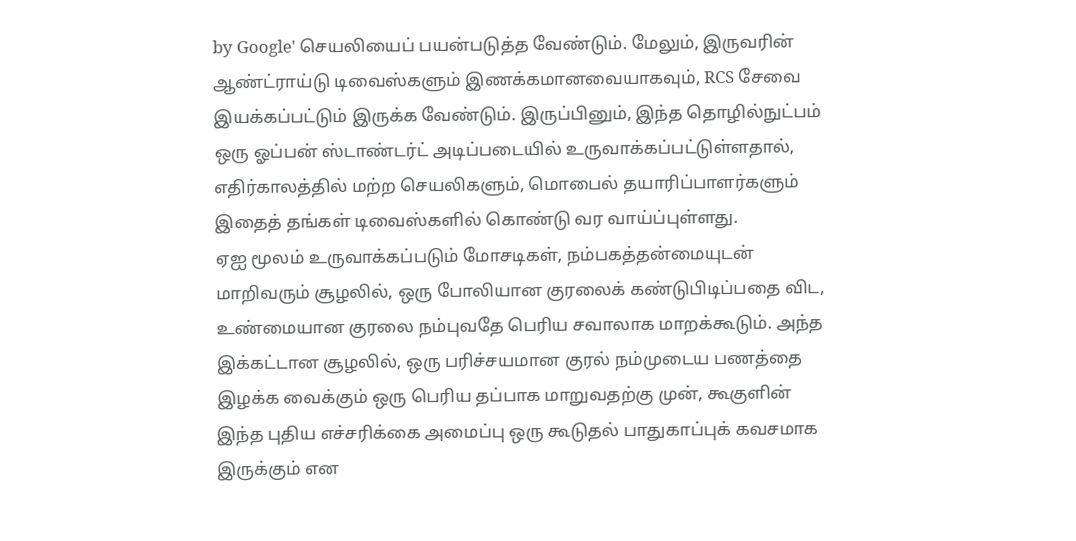by Google' செயலியைப் பயன்படுத்த வேண்டும். மேலும், இருவரின் ஆண்ட்ராய்டு டிவைஸ்களும் இணக்கமானவையாகவும், RCS சேவை இயக்கப்பட்டும் இருக்க வேண்டும். இருப்பினும், இந்த தொழில்நுட்பம் ஒரு ஓப்பன் ஸ்டாண்டர்ட் அடிப்படையில் உருவாக்கப்பட்டுள்ளதால், எதிர்காலத்தில் மற்ற செயலிகளும், மொபைல் தயாரிப்பாளர்களும் இதைத் தங்கள் டிவைஸ்களில் கொண்டு வர வாய்ப்புள்ளது.
ஏஐ மூலம் உருவாக்கப்படும் மோசடிகள், நம்பகத்தன்மையுடன் மாறிவரும் சூழலில், ஒரு போலியான குரலைக் கண்டுபிடிப்பதை விட, உண்மையான குரலை நம்புவதே பெரிய சவாலாக மாறக்கூடும். அந்த இக்கட்டான சூழலில், ஒரு பரிச்சயமான குரல் நம்முடைய பணத்தை இழக்க வைக்கும் ஒரு பெரிய தப்பாக மாறுவதற்கு முன், கூகுளின் இந்த புதிய எச்சரிக்கை அமைப்பு ஒரு கூடுதல் பாதுகாப்புக் கவசமாக இருக்கும் என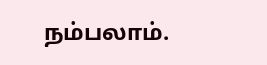நம்பலாம்.